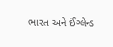ભારત અને ઈંગ્લેન્ડ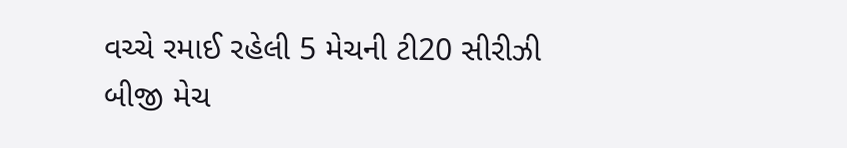વચ્ચે રમાઈ રહેલી 5 મેચની ટી20 સીરીઝી બીજી મેચ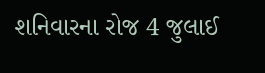શનિવારના રોજ 4 જુલાઈ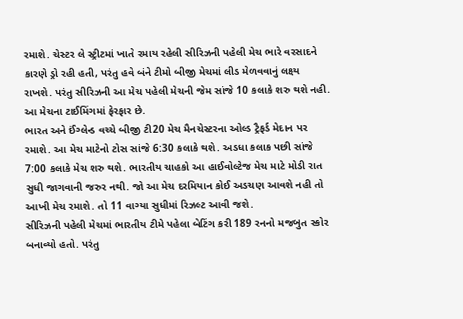રમાશે. ચેસ્ટર લે સ્ટ્રીટમાં ખાતે રમાય રહેલી સીરિઝની પહેલી મેચ ભારે વરસાદને કારણે ડ્રો રહી હતી, પરંતુ હવે બંને ટીમો બીજી મેચમાં લીડ મેળવવાનું લક્ષ્ય રાખશે. પરંતુ સીરિઝની આ મેચ પહેલી મેચની જેમ સાંજે 10 કલાકે શરુ થશે નહી. આ મેચના ટાઈમિંગમાં ફેરફાર છે.
ભારત અને ઈંગ્લેન્ડ વચ્ચે બીજી ટી20 મેચ મૈનચેસ્ટરના ઓલ્ડ ટ્રૈફર્ડ મેદાન પર રમાશે. આ મેચ માટેનો ટોસ સાંજે 6:30 કલાકે થશે. અડધા કલાક પછી સાંજે 7:00 કલાકે મેચ શરુ થશે. ભારતીય ચાહકો આ હાઈવોલ્ટેજ મેચ માટે મોડી રાત સુધી જાગવાની જરુર નથી. જો આ મેચ દરમિયાન કોઈ અડચણ આવશે નહી તો આખી મેચ રમાશે. તો 11 વાગ્યા સુધીમાં રિઝલ્ટ આવી જશે.
સીરિઝની પહેલી મેચમાં ભારતીય ટીમે પહેલા બેટિંગ કરી 189 રનનો મજબુત સ્કોર બનાવ્યો હતો. પરંતુ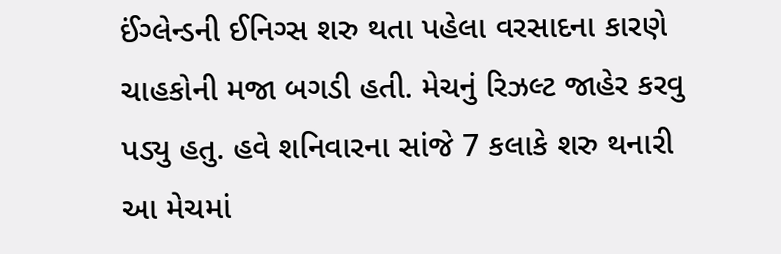ઈંગ્લેન્ડની ઈનિગ્સ શરુ થતા પહેલા વરસાદના કારણે ચાહકોની મજા બગડી હતી. મેચનું રિઝલ્ટ જાહેર કરવુ પડ્યુ હતુ. હવે શનિવારના સાંજે 7 કલાકે શરુ થનારી આ મેચમાં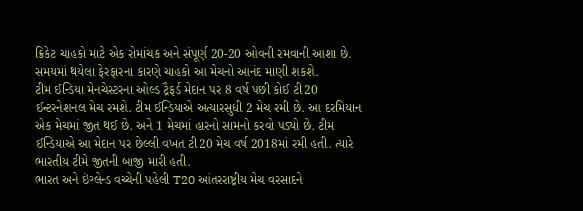ક્રિકેટ ચાહકો માટે એક રોમાંચક અને સંપૂર્ણ 20-20 ઓવની રમવાની આશા છે. સમયમાં થયેલા ફેરફારના કારણે ચાહકો આ મેચનો આનંદ માણી શકશે.
ટીમ ઈન્ડિયા મેનચેસ્ટરના ઓલ્ડ ટ્રૈફર્ડ મેદાન પર 8 વર્ષ પછી કોઈ ટી20 ઈન્ટરનેશનલ મેચ રમશે. ટીમ ઈન્ડિયાએ અત્યારસુધી 2 મેચ રમી છે. આ દરમિયાન એક મેચમાં જીત થઈ છે. અને 1 મેચમાં હારનો સામનો કરવો પડ્યો છે. ટીમ ઈન્ડિયાએ આ મેદાન પર છેલ્લી વખત ટી20 મેચ વર્ષ 2018માં રમી હતી. ત્યારે ભારતીય ટીમે જીતની બાજી મારી હતી.
ભારત અને ઇંગ્લેન્ડ વચ્ચેની પહેલી T20 આંતરરાષ્ટ્રીય મેચ વરસાદને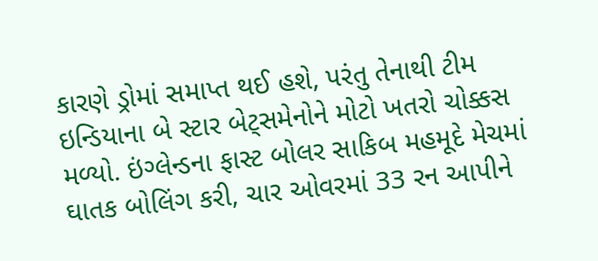કારણે ડ્રોમાં સમાપ્ત થઈ હશે, પરંતુ તેનાથી ટીમ ઇન્ડિયાના બે સ્ટાર બેટ્સમેનોને મોટો ખતરો ચોક્કસ મળ્યો. ઇંગ્લેન્ડના ફાસ્ટ બોલર સાકિબ મહમૂદે મેચમાં ઘાતક બોલિંગ કરી, ચાર ઓવરમાં 33 રન આપીને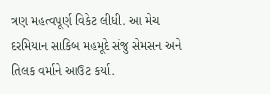ત્રણ મહત્વપૂર્ણ વિકેટ લીધી. આ મેચ દરમિયાન સાકિબ મહમૂદે સંજુ સેમસન અને તિલક વર્માને આઉટ કર્યા.